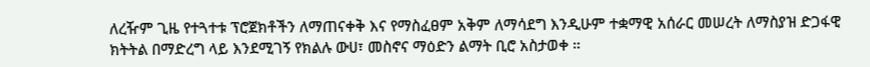ለረዥም ጊዜ የተጓተቱ ፕሮጀክቶችን ለማጠናቀቅ እና የማስፈፀም አቅም ለማሳደግ እንዲሁም ተቋማዊ አሰራር መሠረት ለማስያዝ ድጋፋዊ ክትትል በማድረግ ላይ እንደሚገኝ የክልሉ ውሀ፣ መስኖና ማዕድን ልማት ቢሮ አስታወቀ ።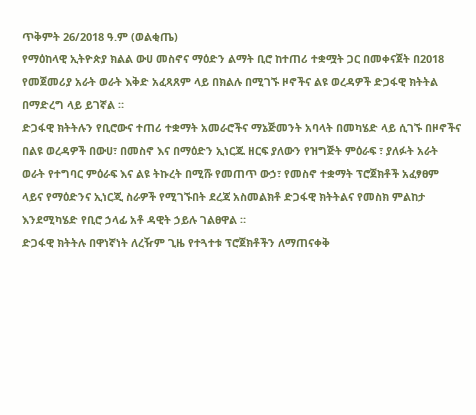ጥቅምት 26/2018 ዓ.ም (ወልቂጤ)
የማዕከላዊ ኢትዮጵያ ክልል ውሀ መስኖና ማዕድን ልማት ቢሮ ከተጠሪ ተቋሟት ጋር በመቀናጀት በ2018 የመጀመሪያ አራት ወራት እቅድ አፈጻጸም ላይ በክልሉ በሚገኙ ዞኖችና ልዩ ወረዳዎች ድጋፋዊ ክትትል በማድረግ ላይ ይገኛል ።
ድጋፋዊ ክትትሉን የቢሮውና ተጠሪ ተቋማት አመራሮችና ማኔጅመንት አባላት በመካሄድ ላይ ሲገኙ በዞኖችና በልዩ ወረዳዎች በውሀ፣ በመስኖ እና በማዕድን ኢነርጁ ዘርፍ ያለውን የዝግጅት ምዕራፍ ፣ ያለፉት አራት ወራት የተግባር ምዕራፍ እና ልዩ ትኩረት በሚሹ የመጠጥ ውኃ፣ የመስኖ ተቋማት ፕሮጀክቶች አፈፃፀም ላይና የማዕድንና ኢነርጂ ስራዎች የሚገኙበት ደረጃ አስመልክቶ ድጋፋዊ ክትትልና የመስክ ምልከታ እንደሚካሄድ የቢሮ ኃላፊ አቶ ዳዊት ኃይሉ ገልፀዋል ።
ድጋፋዊ ክትትሉ በዋነኛነት ለረዥም ጊዜ የተጓተቱ ፕሮጀክቶችን ለማጠናቀቅ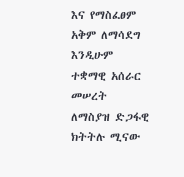እና የማስፈፀም አቅም ለማሳደግ እንዲሁም ተቋማዊ አሰራር መሠረት ለማስያዝ ድጋፋዊ ክትትሉ ሚናው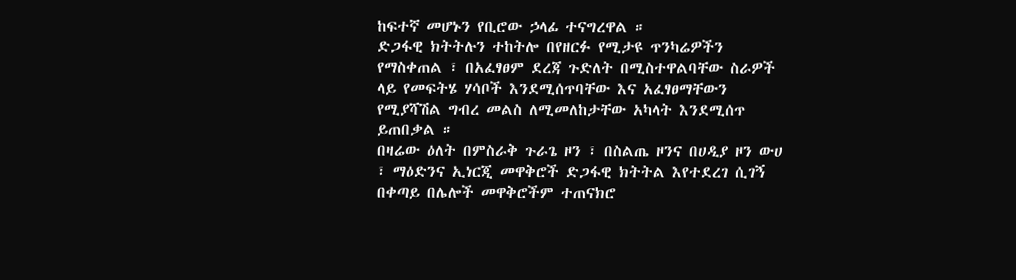ከፍተኛ መሆኑን የቢሮው ኃላፊ ተናግረዋል ።
ድጋፋዊ ክትትሉን ተከትሎ በየዘርፉ የሚታዩ ጥንካሬዎችን የማስቀጠል ፣ በአፈፃፀም ደረጃ ጉድለት በሚስተዋልባቸው ስራዎች ላይ የመፍትሄ ሃሳቦች እንደሚሰጥባቸው እና አፈፃፀማቸውን የሚያሻሽል ግብረ መልስ ለሚመለከታቸው አካላት እንደሚሰጥ ይጠበቃል ።
በዛሬው ዕለት በምስራቅ ጉራጌ ዞን ፣ በስልጤ ዞንና በሀዲያ ዞን ውሀ ፣ ማዕድንና ኢነርጂ መዋቅሮች ድጋፋዊ ክትትል እየተደረገ ሲገኝ በቀጣይ በሌሎች መዋቅሮችም ተጠናክሮ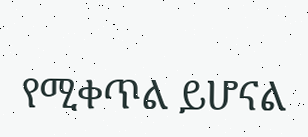የሚቀጥል ይሆናል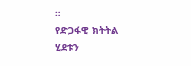።
የድጋፋዊ ክትትል ሂደቱን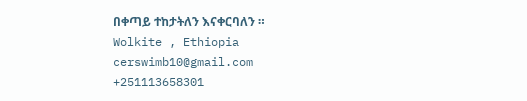በቀጣይ ተከታትለን እናቀርባለን ።
Wolkite , Ethiopia
cerswimb10@gmail.com
+251113658301